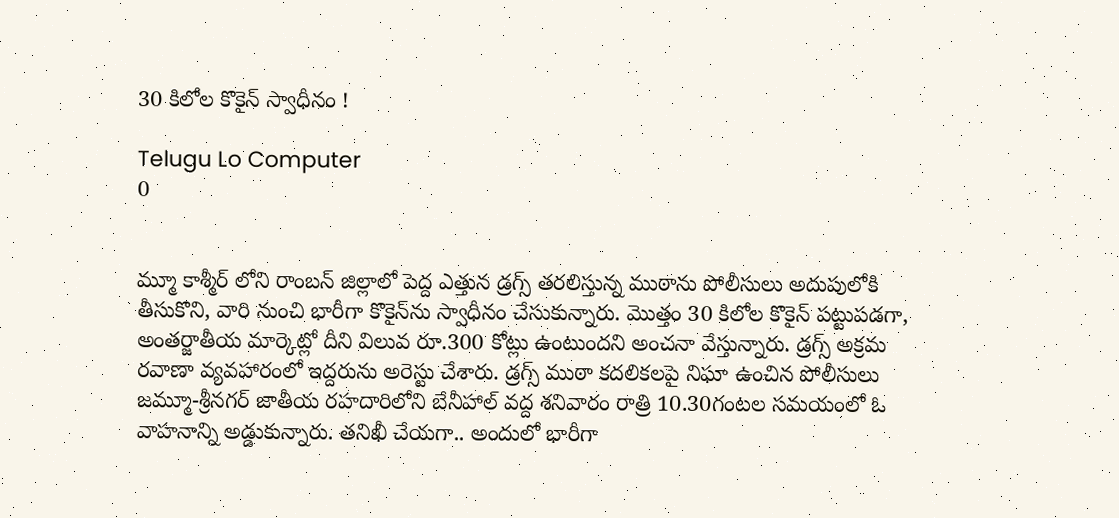30 కిలోల కొకైన్‌ స్వాధీనం !

Telugu Lo Computer
0


మ్మూ కాశ్మీర్‌ లోని రాంబన్‌ జిల్లాలో పెద్ద ఎత్తున డ్రగ్స్‌ తరలిస్తున్న ముఠాను పోలీసులు అదుపులోకి తీసుకొని, వారి నుంచి భారీగా కొకైన్‌ను స్వాధీనం చేసుకున్నారు. మొత్తం 30 కిలోల కొకైన్‌ పట్టుపడగా, అంతర్జాతీయ మార్కెట్లో దీని విలువ రూ.300 కోట్లు ఉంటుందని అంచనా వేస్తున్నారు. డ్రగ్స్‌ అక్రమ రవాణా వ్యవహారంలో ఇద్దరును అరెస్టు చేశారు. డ్రగ్స్‌ ముఠా కదలికలపై నిఘా ఉంచిన పోలీసులు జమ్మూ-శ్రీనగర్ జాతీయ రహదారిలోని బేనీహాల్‌ వద్ద శనివారం రాత్రి 10.30గంటల సమయంలో ఓ వాహనాన్ని అడ్డుకున్నారు. తనిఖీ చేయగా.. అందులో భారీగా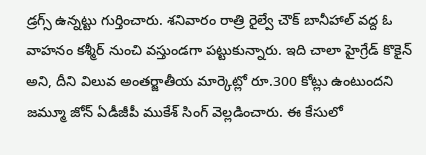డ్రగ్స్‌ ఉన్నట్టు గుర్తించారు. శనివారం రాత్రి రైల్వే చౌక్‌ బానీహాల్‌ వద్ద ఓ వాహనం కశ్మీర్‌ నుంచి వస్తుండగా పట్టుకున్నారు. ఇది చాలా హైగ్రేడ్‌ కొకైన్‌ అని, దీని విలువ అంతర్జాతీయ మార్కెట్లో రూ.300 కోట్లు ఉంటుందని జమ్మూ జోన్‌ ఏడీజీపీ ముకేశ్‌ సింగ్‌ వెల్లడించారు. ఈ కేసులో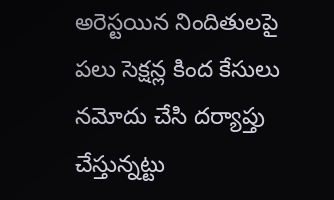అరెస్టయిన నిందితులపై పలు సెక్షన్ల కింద కేసులు నమోదు చేసి దర్యాప్తు చేస్తున్నట్టు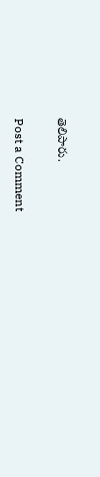తెలిపారు.

Post a Comment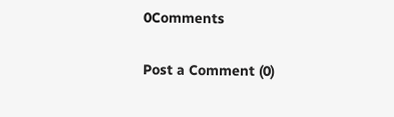0Comments

Post a Comment (0)